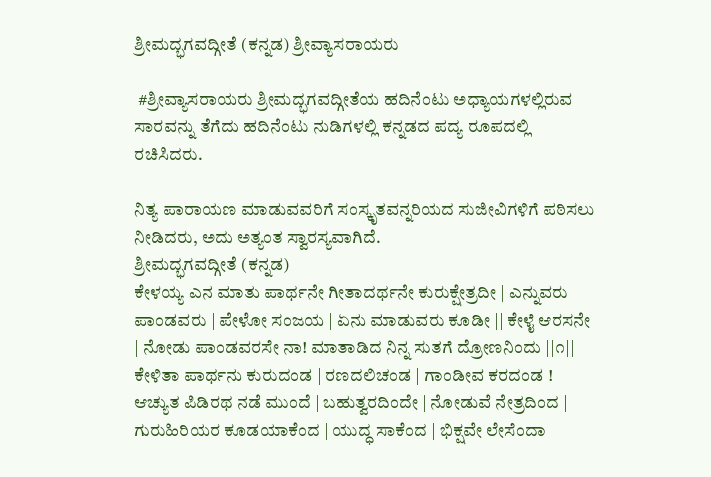ಶ್ರೀಮದ್ಭಗವದ್ಗೀತೆ (ಕನ್ನಡ) ಶ್ರೀವ್ಯಾಸರಾಯರು

 #ಶ್ರೀವ್ಯಾಸರಾಯರು ಶ್ರೀಮದ್ಭಗವದ್ಗೀತೆಯ ಹದಿನೆಂಟು ಅಧ್ಯಾಯಗಳಲ್ಲಿರುವ ಸಾರವನ್ನು ತೆಗೆದು ಹದಿನೆಂಟು ನುಡಿಗಳಲ್ಲಿ ಕನ್ನಡದ ಪದ್ಯ ರೂಪದಲ್ಲಿ ರಚಿಸಿದರು.

ನಿತ್ಯ ಪಾರಾಯಣ ಮಾಡುವವರಿಗೆ ಸಂಸ್ಕೃತವನ್ನರಿಯದ ಸುಜೀವಿಗಳಿಗೆ ಪಠಿಸಲು ನೀಡಿದರು, ಅದು ಅತ್ಯಂತ ಸ್ವಾರಸ್ಯವಾಗಿದೆ.
ಶ್ರೀಮದ್ಭಗವದ್ಗೀತೆ (ಕನ್ನಡ)
ಕೇಳಯ್ಯ ಎನ ಮಾತು ಪಾರ್ಥನೇ ಗೀತಾದರ್ಥನೇ ಕುರುಕ್ಷೇತ್ರದೀ | ಎನ್ನುವರು ಪಾಂಡವರು | ಪೇಳೋ ಸಂಜಯ | ಏನು ಮಾಡುವರು ಕೂಡೀ || ಕೇಳೈ ಆರಸನೇ | ನೋಡು ಪಾಂಡವರಸೇ ನಾ! ಮಾತಾಡಿದ ನಿನ್ನ ಸುತಗೆ ದ್ರೋಣನಿಂದು ||೧||
ಕೇಳಿತಾ ಪಾರ್ಥನು ಕುರುದಂಡ | ರಣದಲಿಚಂಡ | ಗಾಂಡೀವ ಕರದಂಡ ! ಆಚ್ಯುತ ಪಿಡಿರಥ ನಡೆ ಮುಂದೆ | ಬಹುತ್ವರದಿಂದೇ | ನೋಡುವೆ ನೇತ್ರದಿಂದ | ಗುರುಹಿರಿಯರ ಕೂಡಯಾಕೆಂದ | ಯುದ್ಧ ಸಾಕೆಂದ | ಭಿಕ್ಷವೇ ಲೇಸೆಂದಾ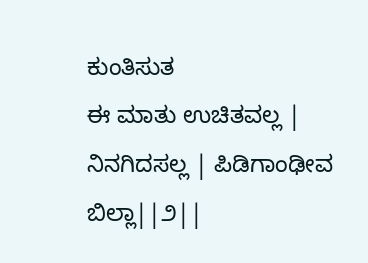ಕುಂತಿಸುತ
ಈ ಮಾತು ಉಚಿತವಲ್ಲ | ನಿನಗಿದಸಲ್ಲ | ಪಿಡಿಗಾಂಢೀವ ಬಿಲ್ಲಾ||೨||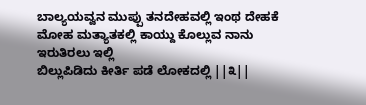ಬಾಲ್ಯಯವ್ವನ ಮುಪ್ಪು ತನದೇಹವಲ್ಲಿ ಇಂಥ ದೇಹಕೆ ಮೋಹ ಮತ್ಯಾತಕಲ್ಲಿ ಕಾಯ್ದು ಕೊಲ್ಲುವ ನಾನು ಇರುತಿರಲು ಇಲ್ಲಿ
ಬಿಲ್ಲುಪಿಡಿದು ಕೀರ್ತಿ ಪಡೆ ಲೋಕದಲ್ಲಿ ||೩||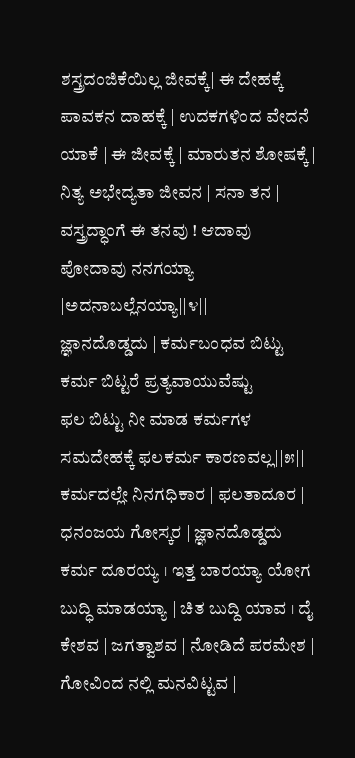ಶಸ್ತ್ರದಂಜಿಕೆಯಿಲ್ಲ ಜೀವಕ್ಕೆ| ಈ ದೇಹಕ್ಕೆ ಪಾವಕನ ದಾಹಕ್ಕೆ | ಉದಕಗಳಿಂದ ವೇದನೆ ಯಾಕೆ | ಈ ಜೀವಕ್ಕೆ | ಮಾರುತನ ಶೋಷಕ್ಕೆ | ನಿತ್ಯ ಅಭೇದ್ಯತಾ ಜೀವನ | ಸನಾ ತನ | ವಸ್ತ್ರದ್ಧಾಂಗೆ ಈ ತನವು ! ಆದಾವು ಪೋದಾವು ನನಗಯ್ಯಾ |ಅದನಾಬಲ್ಲೆನಯ್ಯಾ||೪||
ಜ್ಞಾನದೊಡ್ಡದು | ಕರ್ಮಬಂಧವ ಬಿಟ್ಟು ಕರ್ಮ ಬಿಟ್ಟರೆ ಪ್ರತ್ಯವಾಯುವೆಷ್ಟು
ಫಲ ಬಿಟ್ಟು ನೀ ಮಾಡ ಕರ್ಮಗಳ ಸಮದೇಹಕ್ಕೆ ಫಲಕರ್ಮ ಕಾರಣವಲ್ಲ||೫||
ಕರ್ಮದಲ್ಲೇ ನಿನಗಧಿಕಾರ | ಫಲತಾದೂರ | ಧನಂಜಯ ಗೋಸ್ಕರ | ಜ್ಞಾನದೊಡ್ಡದು ಕರ್ಮ ದೂರಯ್ಯ । ಇತ್ತ ಬಾರಯ್ಯಾ ಯೋಗ ಬುದ್ಧಿ ಮಾಡಯ್ಯಾ | ಚಿತ ಬುದ್ದಿ ಯಾವ । ದೈ ಕೇಶವ | ಜಗತ್ವಾಶವ | ನೋಡಿದೆ ಪರಮೇಶ | ಗೋವಿಂದ ನಲ್ಲಿ ಮನವಿಟ್ಟವ |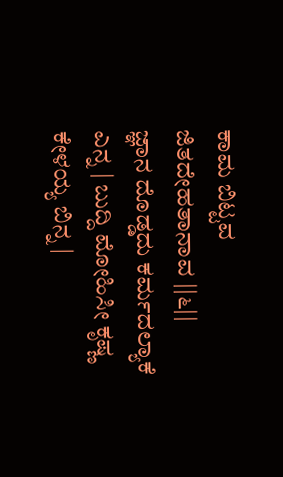ಕಾಮ ಬಿಟ್ಟವ ಜಿತದೇಹತಾನಾವ ||೬||
ಜ್ಞಾನ ದೊಡ್ಡದು ಕರ್ಮದಲ್ಯಾಕೆ ಎನ್ನ | ಬುದ್ದಿ ಮೋಹಿಸೀ ಕೃಷ್ಣ ಕೇಳಯ್ಯ ಬಿನ್ನ |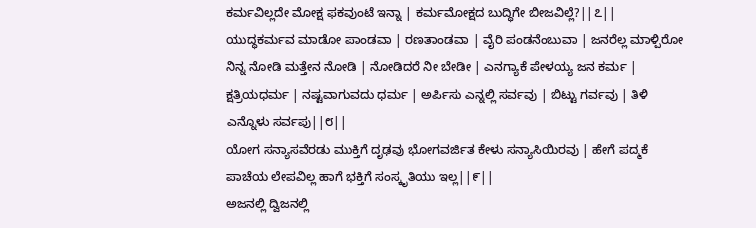ಕರ್ಮವಿಲ್ಲದೇ ಮೋಕ್ಷ ಫಕವುಂಟೆ ಇನ್ನಾ | ಕರ್ಮಮೋಕ್ಷದ ಬುದ್ಧಿಗೇ ಬೀಜವಿಲ್ಲೆ?||೭||
ಯುದ್ಧಕರ್ಮವ ಮಾಡೋ ಪಾಂಡವಾ | ರಣತಾಂಡವಾ | ವೈರಿ ಪಂಡನೆಂಬುವಾ | ಜನರೆಲ್ಲ ಮಾಳ್ಪಿರೋ ನಿನ್ನ ನೋಡಿ ಮತ್ತೇನ ನೋಡಿ | ನೋಡಿದರೆ ನೀ ಬೇಡೀ | ಎನಗ್ಯಾಕೆ ಪೇಳಯ್ಯ ಜನ ಕರ್ಮ | ಕ್ಷತ್ರಿಯಧರ್ಮ | ನಷ್ಟವಾಗುವದು ಧರ್ಮ | ಅರ್ಪಿಸು ಎನ್ನಲ್ಲಿ ಸರ್ವವು | ಬಿಟ್ಟು ಗರ್ವವು | ತಿಳಿ ಎನ್ನೊಳು ಸರ್ವಪು||೮||
ಯೋಗ ಸನ್ಯಾಸವೆರಡು ಮುಕ್ತಿಗೆ ದೃಢವು ಭೋಗವರ್ಜಿತ ಕೇಳು ಸನ್ಯಾಸಿಯಿರವು | ಹೇಗೆ ಪದ್ಮಕೆ ಪಾಚೆಯ ಲೇಪವಿಲ್ಲ ಹಾಗೆ ಭಕ್ತಿಗೆ ಸಂಸ್ಕೃತಿಯು ಇಲ್ಲ||೯||
ಅಜನಲ್ಲಿ ದ್ವಿಜನಲ್ಲಿ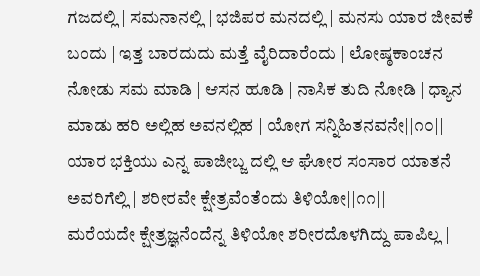ಗಜದಲ್ಲಿ | ಸಮನಾನಲ್ಲಿ | ಭಜಿಪರ ಮನದಲ್ಲಿ | ಮನಸು ಯಾರ ಜೀವಕೆ ಬಂದು | ಇತ್ತ ಬಾರದುದು ಮತ್ತೆ ವೈರಿದಾರೆಂದು | ಲೋಷ್ಠಕಾಂಚನ ನೋಡು ಸಮ ಮಾಡಿ | ಆಸನ ಹೂಡಿ | ನಾಸಿಕ ತುದಿ ನೋಡಿ | ಧ್ಯಾನ ಮಾಡು ಹರಿ ಅಲ್ಲಿಹ ಅವನಲ್ಲಿಹ | ಯೋಗ ಸನ್ನಿಹಿತನವನೇ||೧೦||
ಯಾರ ಭಕ್ತಿಯು ಎನ್ನ ಪಾಜೀಬ್ಜ ದಲ್ಲಿ ಆ ಘೋರ ಸಂಸಾರ ಯಾತನೆ ಅವರಿಗೆಲ್ಲಿ | ಶರೀರವೇ ಕ್ಷೇತ್ರವೆಂತೆಂದು ತಿಳಿಯೋ||೧೧||
ಮರೆಯದೇ ಕ್ಷೇತ್ರಜ್ಞನೆಂದೆನ್ನ ತಿಳಿಯೋ ಶರೀರದೊಳಗಿದ್ದು ಪಾಪಿಲ್ಲ |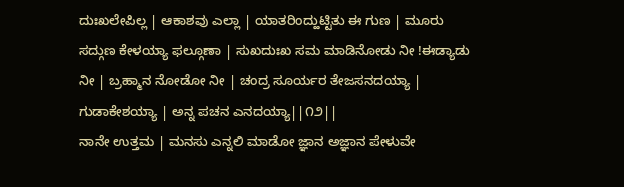ದುಃಖಲೇಪಿಲ್ಲ | ಆಕಾಶವು ಎಲ್ಲಾ | ಯಾತರಿಂದ್ಹುಟ್ಟಿತು ಈ ಗುಣ | ಮೂರು ಸದ್ಗುಣ ಕೇಳಯ್ಯಾ ಫಲ್ಗೂಣಾ | ಸುಖದುಃಖ ಸಮ ಮಾಡಿನೋಡು ನೀ !ಈಡ್ಯಾಡು ನೀ | ಬ್ರಹ್ಮಾನ ನೋಡೋ ನೀ | ಚಂದ್ರ ಸೂರ್ಯರ ತೇಜಸನದಯ್ಯಾ | ಗುಡಾಕೇಶಯ್ಯಾ | ಅನ್ನ ಪಚನ ಎನದಯ್ಯಾ||೧೨||
ನಾನೇ ಉತ್ತಮ | ಮನಸು ಎನ್ನಲಿ ಮಾಡೋ ಜ್ಞಾನ ಅಜ್ಞಾನ ಪೇಳುವೇ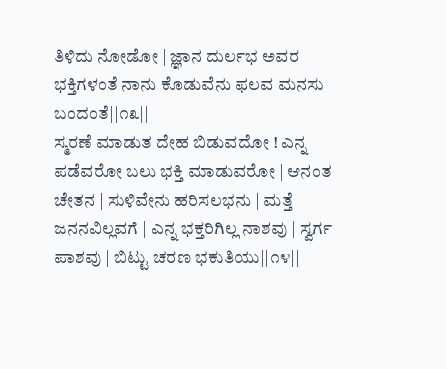ತಿಳಿದು ನೋಡೋ | ಜ್ಞಾನ ದುರ್ಲಭ ಅವರ ಭಕ್ತಿಗಳಂತೆ ನಾನು ಕೊಡುವೆನು ಫಲವ ಮನಸು ಬಂದಂತೆ||೧೩||
ಸ್ಮರಣೆ ಮಾಡುತ ದೇಹ ಬಿಡುವದೋ ! ಎನ್ನ ಪಡೆವರೋ ಬಲು ಭಕ್ತಿ ಮಾಡುವರೋ | ಆನಂತ ಚೇತನ | ಸುಳಿವೇನು ಹರಿಸಲಭನು | ಮತ್ತೆ ಜನನವಿಲ್ಲವಗೆ | ಎನ್ನ ಭಕ್ತರಿಗಿಲ್ಲ ನಾಶವು | ಸ್ವರ್ಗ ಪಾಶವು | ಬಿಟ್ಟು ಚರಣ ಭಕುತಿಯು||೧೪||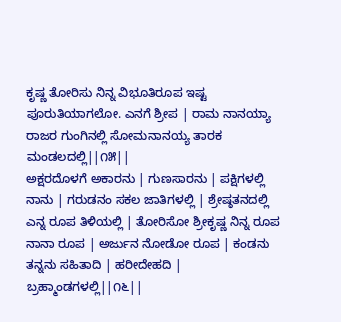ಕೃಷ್ಣ ತೋರಿಸು ನಿನ್ನ ವಿಭೂತಿರೂಪ ಇಷ್ಟ ಪೂರುತಿಯಾಗಲೋ. ಎನಗೆ ಶ್ರೀಪ | ರಾಮ ನಾನಯ್ಯಾ ರಾಜರ ಗುಂಗಿನಲ್ಲಿ ಸೋಮನಾನಯ್ಯ ತಾರಕ ಮಂಡಲದಲ್ಲಿ||೧೫||
ಅಕ್ಷರದೊಳಗೆ ಅಕಾರನು | ಗುಣಸಾರನು | ಪಕ್ಷಿಗಳಲ್ಲಿ ನಾನು | ಗರುಡನಂ ಸಕಲ ಜಾತಿಗಳಲ್ಲಿ | ಶ್ರೇಷ್ಠತನದಲ್ಲಿ ಎನ್ನ ರೂಪ ತಿಳಿಯಲ್ಲಿ | ತೋರಿಸೋ ಶ್ರೀಕೃಷ್ಣ ನಿನ್ನ ರೂಪ ನಾನಾ ರೂಪ | ಅರ್ಜುನ ನೋಡೋ ರೂಪ | ಕಂಡನು ತನ್ನನು ಸಹಿತಾದಿ | ಹರೀದೇಹದಿ | ಬ್ರಹ್ಮಾಂಡಗಳಲ್ಲಿ||೧೬||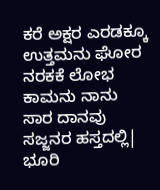ಕರೆ ಅಕ್ಷರ ಎರಡಕ್ಕೂ ಉತ್ತಮನು ಘೋರ ನರಕಕೆ ಲೋಭ ಕಾಮನು ನಾನು ಸಾರ ದಾನವು ಸಜ್ಜನರ ಹಸ್ತದಲ್ಲಿ| ಭೂರಿ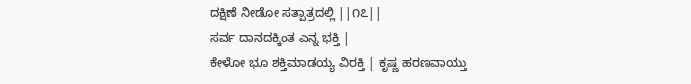ದಕ್ಷಿಣೆ ನೀಡೋ ಸತ್ಪಾತ್ರದಲ್ಲಿ ||೧೭||
ಸರ್ವ ದಾನದಕ್ಕಿಂತ ಎನ್ನ ಭಕ್ತಿ |
ಕೇಳೋ ಭೂ ಶಕ್ತಿಮಾಡಯ್ಯ ವಿರಕ್ತಿ | ಕೃಷ್ಣ ಹರಣವಾಯ್ತು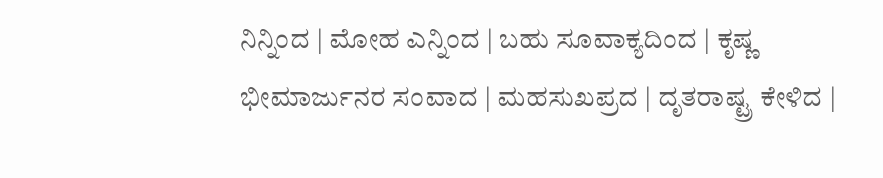ನಿನ್ನಿಂದ | ಮೋಹ ಎನ್ನಿಂದ | ಬಹು ಸೂವಾಕ್ಯದಿಂದ | ಕೃಷ್ಣ ಭೀಮಾರ್ಜುನರ ಸಂವಾದ | ಮಹಸುಖಪ್ರದ | ದೃತರಾಷ್ಟ್ರ ಕೇಳಿದ |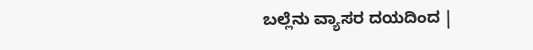ಬಲ್ಲೆನು ವ್ಯಾಸರ ದಯದಿಂದ |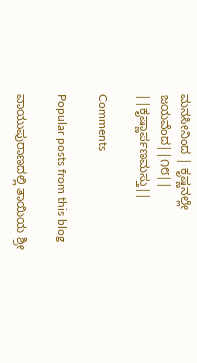ಮನಸೀನಿಂದ | ಕೃಷ್ಣನಲ್ಲೇ ಜಯವೆಂದ||೧೮||
||ಕೃಷ್ಣಾರ್ಪಣಮಸ್ತು||

Comments

Popular posts from this blog

ವಾಯುಪುರಾಣದಲ್ಲಿ ತಾಯಿಯ ಶ್ರೀ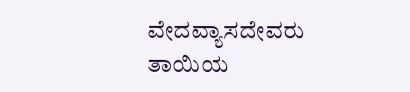ವೇದವ್ಯಾಸದೇವರು ತಾಯಿಯ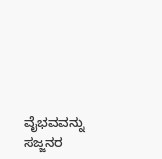ವೈಭವವನ್ನು ಸಜ್ಜನರ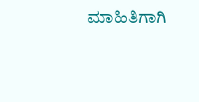ಮಾಹಿತಿಗಾಗಿ